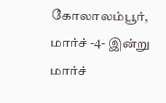கோலாலம்பூர், மார்ச் -4- இன்று மார்ச்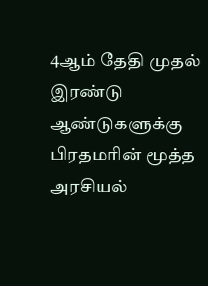4ஆம் தேதி முதல் இரண்டு ஆண்டுகளுக்கு பிரதமரின் மூத்த அரசியல்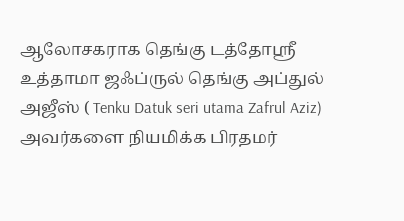ஆலோசகராக தெங்கு டத்தோஸ்ரீ உத்தாமா ஜஃப்ருல் தெங்கு அப்துல் அஜீஸ் ( Tenku Datuk seri utama Zafrul Aziz)
அவர்களை நியமிக்க பிரதமர்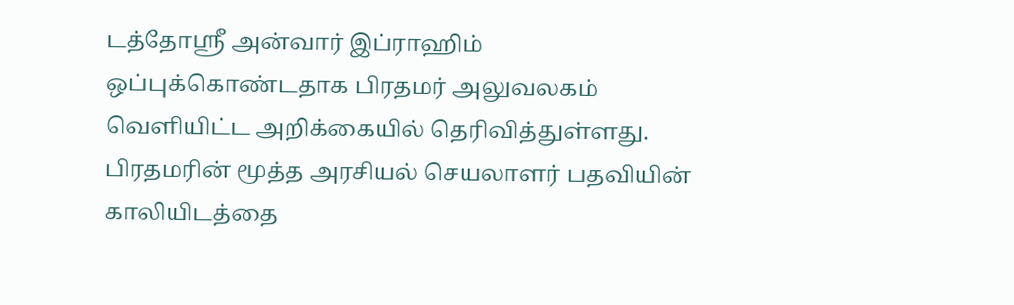டத்தோஸ்ரீ அன்வார் இப்ராஹிம் ஒப்புக்கொண்டதாக பிரதமர் அலுவலகம் வெளியிட்ட அறிக்கையில் தெரிவித்துள்ளது.
பிரதமரின் மூத்த அரசியல் செயலாளர் பதவியின் காலியிடத்தை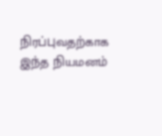நிரப்புவதற்காக இந்த நியமனம்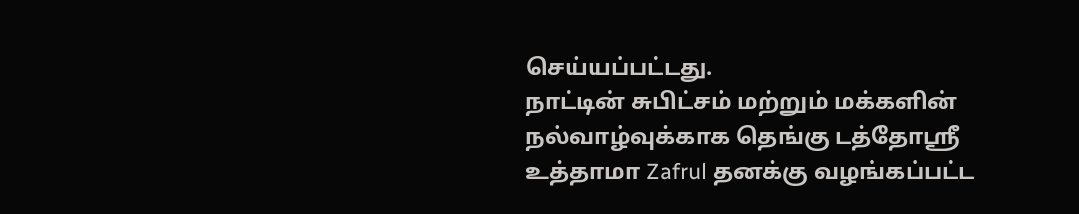செய்யப்பட்டது.
நாட்டின் சுபிட்சம் மற்றும் மக்களின் நல்வாழ்வுக்காக தெங்கு டத்தோஸ்ரீ உத்தாமா Zafrul தனக்கு வழங்கப்பட்ட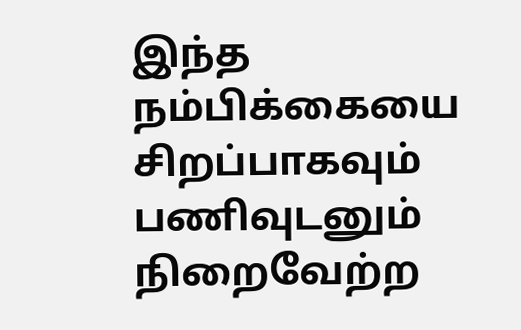இந்த நம்பிக்கையை சிறப்பாகவும் பணிவுடனும் நிறைவேற்ற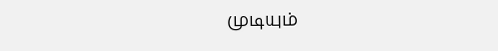முடியும்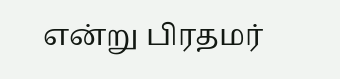என்று பிரதமர்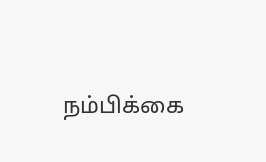நம்பிக்கை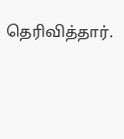தெரிவித்தார்.